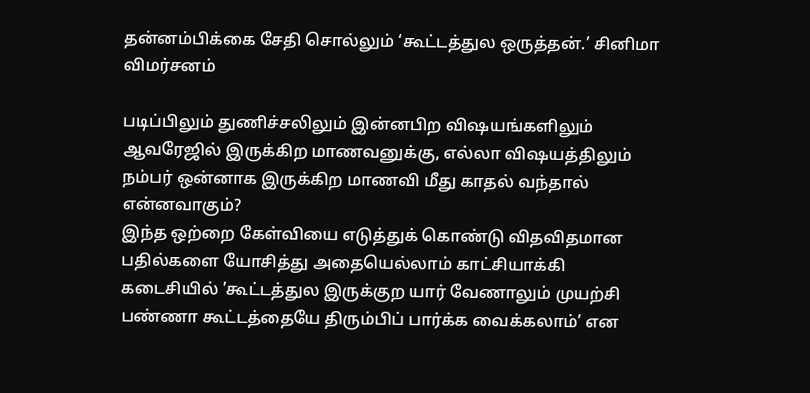தன்னம்பிக்கை சேதி சொல்லும் ‘கூட்டத்துல ஒருத்தன்.’ சினிமா விமர்சனம்

படிப்பிலும் துணிச்சலிலும் இன்னபிற விஷயங்களிலும் ஆவரேஜில் இருக்கிற மாணவனுக்கு, எல்லா விஷயத்திலும் நம்பர் ஒன்னாக இருக்கிற மாணவி மீது காதல் வந்தால் என்னவாகும்?
இந்த ஒற்றை கேள்வியை எடுத்துக் கொண்டு விதவிதமான பதில்களை யோசித்து அதையெல்லாம் காட்சியாக்கி கடைசியில் ’கூட்டத்துல இருக்குற யார் வேணாலும் முயற்சி பண்ணா கூட்டத்தையே திரும்பிப் பார்க்க வைக்கலாம்’ என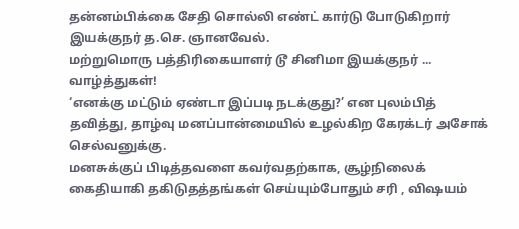தன்னம்பிக்கை சேதி சொல்லி எண்ட் கார்டு போடுகிறார் இயக்குநர் த.செ. ஞானவேல்.
மற்றுமொரு பத்திரிகையாளர் டூ சினிமா இயக்குநர் ... வாழ்த்துகள்!
‘எனக்கு மட்டும் ஏண்டா இப்படி நடக்குது?’ என புலம்பித் தவித்து, தாழ்வு மனப்பான்மையில் உழல்கிற கேரக்டர் அசோக் செல்வனுக்கு.
மனசுக்குப் பிடித்தவளை கவர்வதற்காக, சூழ்நிலைக் கைதியாகி தகிடுதத்தங்கள் செய்யும்போதும் சரி , விஷயம்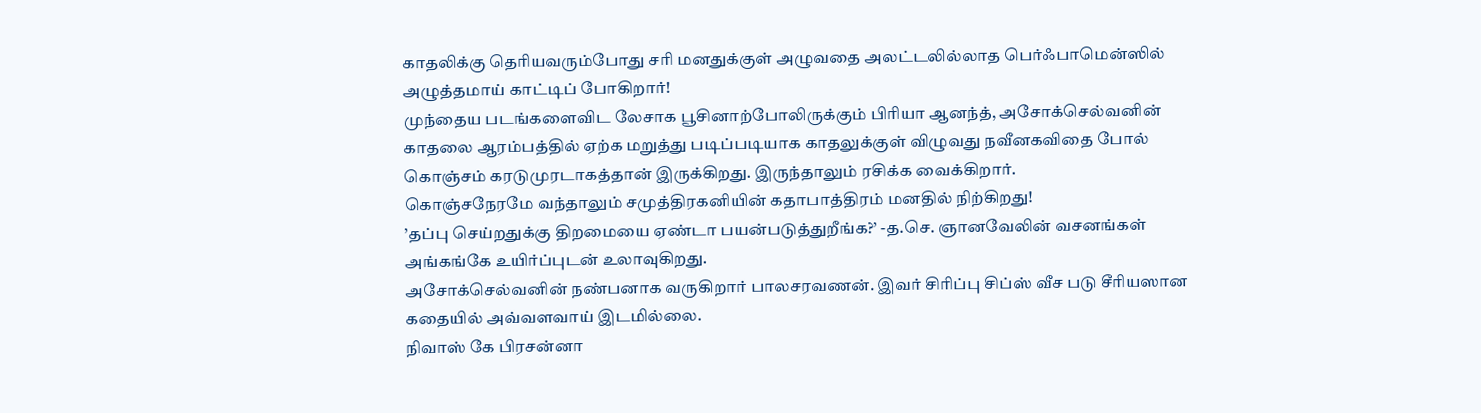காதலிக்கு தெரியவரும்போது சரி மனதுக்குள் அழுவதை அலட்டலில்லாத பெர்ஃபாமென்ஸில் அழுத்தமாய் காட்டிப் போகிறார்!
முந்தைய படங்களைவிட லேசாக பூசினாற்போலிருக்கும் பிரியா ஆனந்த், அசோக்செல்வனின் காதலை ஆரம்பத்தில் ஏற்க மறுத்து படிப்படியாக காதலுக்குள் விழுவது நவீனகவிதை போல் கொஞ்சம் கரடுமுரடாகத்தான் இருக்கிறது. இருந்தாலும் ரசிக்க வைக்கிறார்.
கொஞ்சநேரமே வந்தாலும் சமுத்திரகனியின் கதாபாத்திரம் மனதில் நிற்கிறது!
’தப்பு செய்றதுக்கு திறமையை ஏண்டா பயன்படுத்துறீங்க?’ -த.செ. ஞானவேலின் வசனங்கள் அங்கங்கே உயிர்ப்புடன் உலாவுகிறது.
அசோக்செல்வனின் நண்பனாக வருகிறார் பாலசரவணன். இவர் சிரிப்பு சிப்ஸ் வீச படு சீரியஸான கதையில் அவ்வளவாய் இடமில்லை.
நிவாஸ் கே பிரசன்னா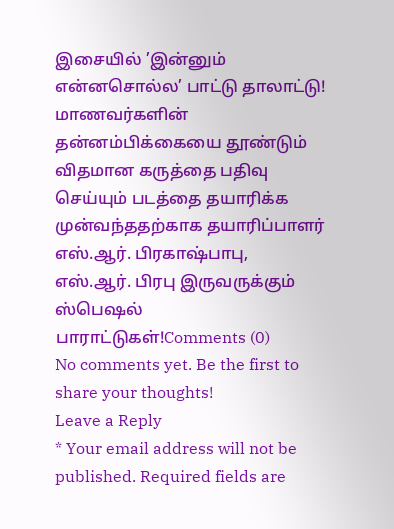இசையில் ’இன்னும் என்னசொல்ல’ பாட்டு தாலாட்டு!
மாணவர்களின் தன்னம்பிக்கையை தூண்டும் விதமான கருத்தை பதிவு செய்யும் படத்தை தயாரிக்க முன்வந்ததற்காக தயாரிப்பாளர் எஸ்.ஆர். பிரகாஷ்பாபு, எஸ்.ஆர். பிரபு இருவருக்கும் ஸ்பெஷல் பாராட்டுகள்!Comments (0)
No comments yet. Be the first to share your thoughts!
Leave a Reply
* Your email address will not be published. Required fields are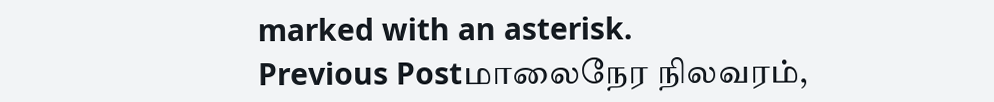marked with an asterisk.
Previous Postமாலைநேர நிலவரம்,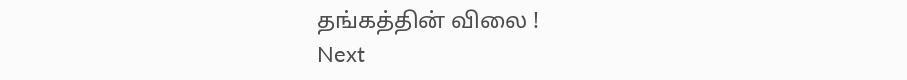தங்கத்தின் விலை !
Next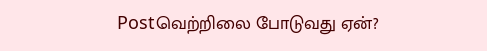Postவெற்றிலை போடுவது ஏன்?